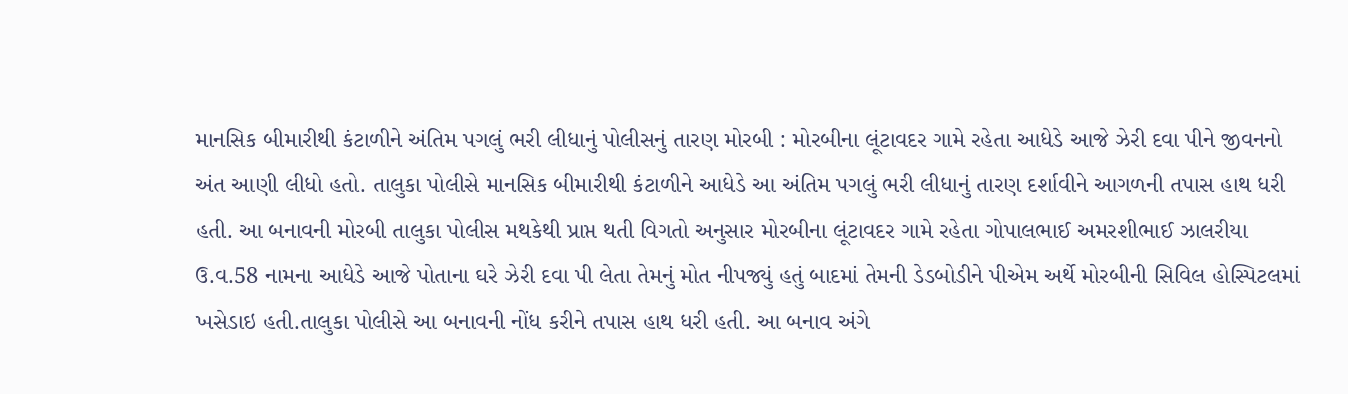માનસિક બીમારીથી કંટાળીને અંતિમ પગલું ભરી લીધાનું પોલીસનું તારણ મોરબી : મોરબીના લૂંટાવદર ગામે રહેતા આધેડે આજે ઝેરી દવા પીને જીવનનો અંત આણી લીધો હતો. તાલુકા પોલીસે માનસિક બીમારીથી કંટાળીને આધેડે આ અંતિમ પગલું ભરી લીધાનું તારણ દર્શાવીને આગળની તપાસ હાથ ધરી હતી. આ બનાવની મોરબી તાલુકા પોલીસ મથકેથી પ્રાપ્ત થતી વિગતો અનુસાર મોરબીના લૂંટાવદર ગામે રહેતા ગોપાલભાઈ અમરશીભાઈ ઝાલરીયા ઉ.વ.58 નામના આધેડે આજે પોતાના ઘરે ઝેરી દવા પી લેતા તેમનું મોત નીપજ્યું હતું બાદમાં તેમની ડેડબોડીને પીએમ અર્થે મોરબીની સિવિલ હોસ્પિટલમાં ખસેડાઇ હતી.તાલુકા પોલીસે આ બનાવની નોંધ કરીને તપાસ હાથ ધરી હતી. આ બનાવ અંગે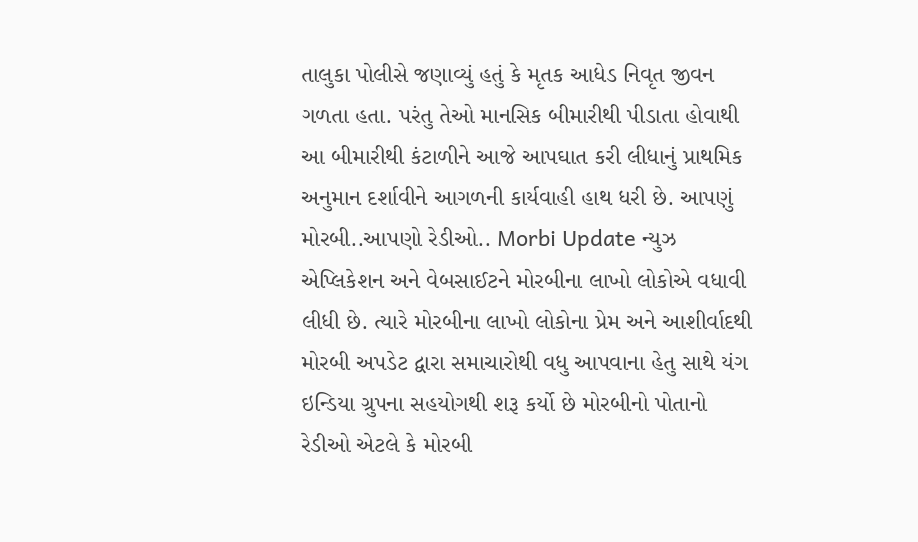તાલુકા પોલીસે જણાવ્યું હતું કે મૃતક આધેડ નિવૃત જીવન ગળતા હતા. પરંતુ તેઓ માનસિક બીમારીથી પીડાતા હોવાથી આ બીમારીથી કંટાળીને આજે આપઘાત કરી લીધાનું પ્રાથમિક અનુમાન દર્શાવીને આગળની કાર્યવાહી હાથ ધરી છે. આપણું મોરબી..આપણો રેડીઓ.. Morbi Update ન્યુઝ એપ્લિકેશન અને વેબસાઈટને મોરબીના લાખો લોકોએ વધાવી લીધી છે. ત્યારે મોરબીના લાખો લોકોના પ્રેમ અને આશીર્વાદથી મોરબી અપડેટ દ્વારા સમાચારોથી વધુ આપવાના હેતુ સાથે યંગ ઇન્ડિયા ગ્રુપના સહયોગથી શરૂ કર્યો છે મોરબીનો પોતાનો રેડીઓ એટલે કે મોરબી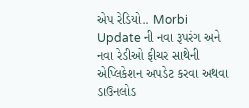એપ રેડિયો.. Morbi Update ની નવા રૂપરંગ અને નવા રેડીઓ ફીચર સાથેની એપ્લિકેશન અપડેટ કરવા અથવા ડાઉનલોડ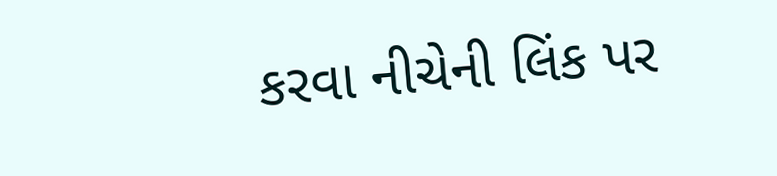કરવા નીચેની લિંક પર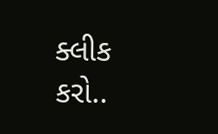ક્લીક કરો..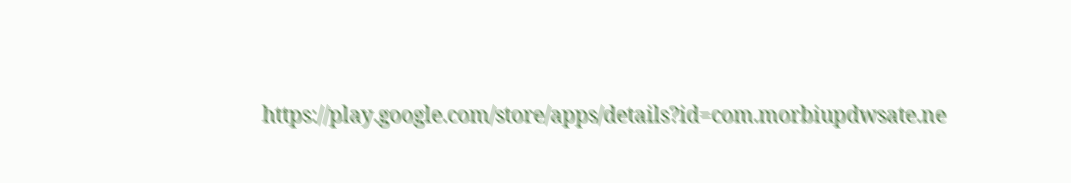https://play.google.com/store/apps/details?id=com.morbiupdwsate.ne